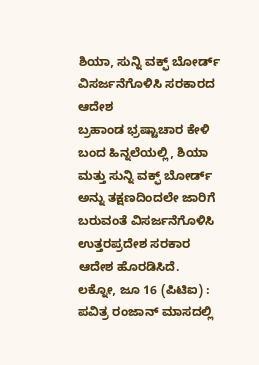ಶಿಯಾ, ಸುನ್ನಿ ವಕ್ಫ್ ಬೋರ್ಡ್ ವಿಸರ್ಜನೆಗೊಳಿಸಿ ಸರಕಾರದ ಆದೇಶ
ಬ್ರಹಾಂಡ ಭ್ರಷ್ಟಾಚಾರ ಕೇಳಿ ಬಂದ ಹಿನ್ನಲೆಯಲ್ಲಿ, ಶಿಯಾ ಮತ್ತು ಸುನ್ನಿ ವಕ್ಫ್ ಬೋರ್ಡ್ ಅನ್ನು ತಕ್ಷಣದಿಂದಲೇ ಜಾರಿಗೆ ಬರುವಂತೆ ವಿಸರ್ಜನೆಗೊಳಿಸಿ ಉತ್ತರಪ್ರದೇಶ ಸರಕಾರ ಆದೇಶ ಹೊರಡಿಸಿದೆ.
ಲಕ್ನೋ, ಜೂ 16 (ಪಿಟಿಐ) : ಪವಿತ್ರ ರಂಜಾನ್ ಮಾಸದಲ್ಲಿ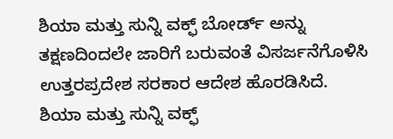ಶಿಯಾ ಮತ್ತು ಸುನ್ನಿ ವಕ್ಫ್ ಬೋರ್ಡ್ ಅನ್ನು ತಕ್ಷಣದಿಂದಲೇ ಜಾರಿಗೆ ಬರುವಂತೆ ವಿಸರ್ಜನೆಗೊಳಿಸಿ ಉತ್ತರಪ್ರದೇಶ ಸರಕಾರ ಆದೇಶ ಹೊರಡಿಸಿದೆ.
ಶಿಯಾ ಮತ್ತು ಸುನ್ನಿ ವಕ್ಫ್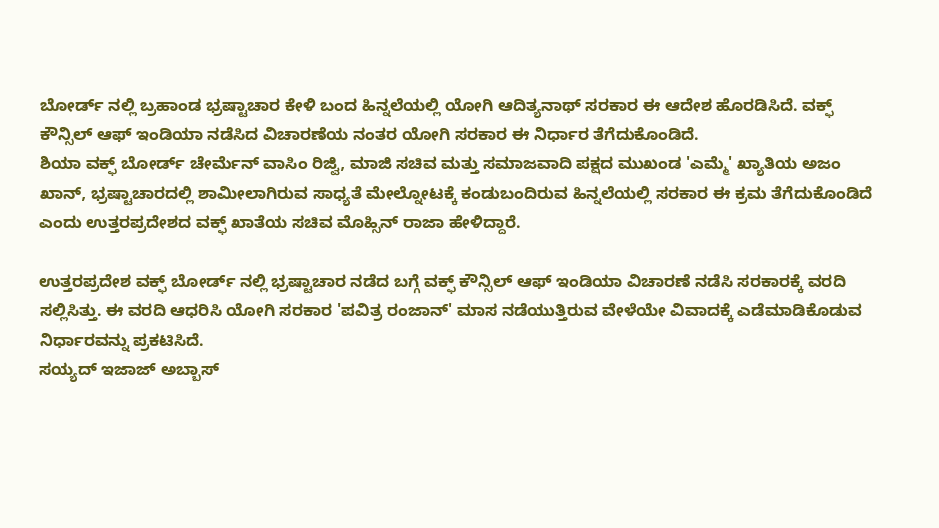ಬೋರ್ಡ್ ನಲ್ಲಿ ಬ್ರಹಾಂಡ ಭ್ರಷ್ಟಾಚಾರ ಕೇಳಿ ಬಂದ ಹಿನ್ನಲೆಯಲ್ಲಿ ಯೋಗಿ ಆದಿತ್ಯನಾಥ್ ಸರಕಾರ ಈ ಆದೇಶ ಹೊರಡಿಸಿದೆ. ವಕ್ಫ್ ಕೌನ್ಸಿಲ್ ಆಫ್ ಇಂಡಿಯಾ ನಡೆಸಿದ ವಿಚಾರಣೆಯ ನಂತರ ಯೋಗಿ ಸರಕಾರ ಈ ನಿರ್ಧಾರ ತೆಗೆದುಕೊಂಡಿದೆ.
ಶಿಯಾ ವಕ್ಫ್ ಬೋರ್ಡ್ ಚೇರ್ಮೆನ್ ವಾಸಿಂ ರಿಜ್ವಿ, ಮಾಜಿ ಸಚಿವ ಮತ್ತು ಸಮಾಜವಾದಿ ಪಕ್ಷದ ಮುಖಂಡ 'ಎಮ್ಮೆ' ಖ್ಯಾತಿಯ ಅಜಂ ಖಾನ್, ಭ್ರಷ್ಟಾಚಾರದಲ್ಲಿ ಶಾಮೀಲಾಗಿರುವ ಸಾಧ್ಯತೆ ಮೇಲ್ನೋಟಕ್ಕೆ ಕಂಡುಬಂದಿರುವ ಹಿನ್ನಲೆಯಲ್ಲಿ ಸರಕಾರ ಈ ಕ್ರಮ ತೆಗೆದುಕೊಂಡಿದೆ ಎಂದು ಉತ್ತರಪ್ರದೇಶದ ವಕ್ಫ್ ಖಾತೆಯ ಸಚಿವ ಮೊಹ್ಸಿನ್ ರಾಜಾ ಹೇಳಿದ್ದಾರೆ.

ಉತ್ತರಪ್ರದೇಶ ವಕ್ಫ್ ಬೋರ್ಡ್ ನಲ್ಲಿ ಭ್ರಷ್ಟಾಚಾರ ನಡೆದ ಬಗ್ಗೆ ವಕ್ಫ್ ಕೌನ್ಸಿಲ್ ಆಫ್ ಇಂಡಿಯಾ ವಿಚಾರಣೆ ನಡೆಸಿ ಸರಕಾರಕ್ಕೆ ವರದಿ ಸಲ್ಲಿಸಿತ್ತು. ಈ ವರದಿ ಆಧರಿಸಿ ಯೋಗಿ ಸರಕಾರ 'ಪವಿತ್ರ ರಂಜಾನ್' ಮಾಸ ನಡೆಯುತ್ತಿರುವ ವೇಳೆಯೇ ವಿವಾದಕ್ಕೆ ಎಡೆಮಾಡಿಕೊಡುವ ನಿರ್ಧಾರವನ್ನು ಪ್ರಕಟಿಸಿದೆ.
ಸಯ್ಯದ್ ಇಜಾಜ್ ಅಬ್ಬಾಸ್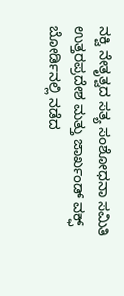ನಕ್ವಿ ನೇತೃತ್ವದ ಸತ್ಯ ಸಂಶೋಧನಾ ಸಮಿತಿ ಉತ್ತರಪ್ರದೇಶ ಮತ್ತು ಜಾರ್ಖಂಡ್ ವಕ್ಫ್ ಬೋರ್ಡಿನಲ್ಲಿ ನಡೆದ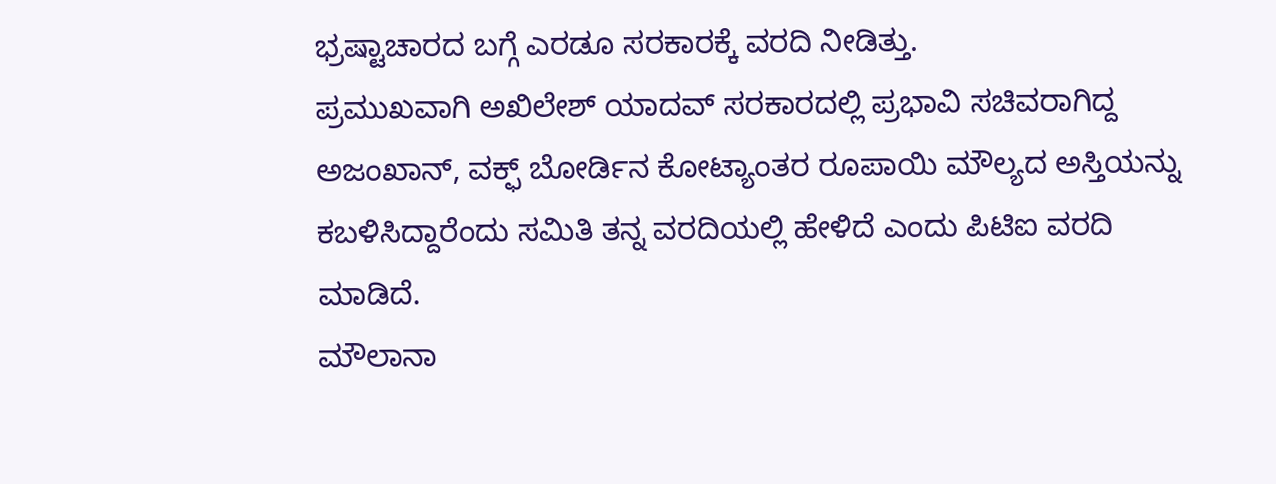ಭ್ರಷ್ಟಾಚಾರದ ಬಗ್ಗೆ ಎರಡೂ ಸರಕಾರಕ್ಕೆ ವರದಿ ನೀಡಿತ್ತು.
ಪ್ರಮುಖವಾಗಿ ಅಖಿಲೇಶ್ ಯಾದವ್ ಸರಕಾರದಲ್ಲಿ ಪ್ರಭಾವಿ ಸಚಿವರಾಗಿದ್ದ ಅಜಂಖಾನ್, ವಕ್ಫ್ ಬೋರ್ಡಿನ ಕೋಟ್ಯಾಂತರ ರೂಪಾಯಿ ಮೌಲ್ಯದ ಅಸ್ತಿಯನ್ನು ಕಬಳಿಸಿದ್ದಾರೆಂದು ಸಮಿತಿ ತನ್ನ ವರದಿಯಲ್ಲಿ ಹೇಳಿದೆ ಎಂದು ಪಿಟಿಐ ವರದಿ ಮಾಡಿದೆ.
ಮೌಲಾನಾ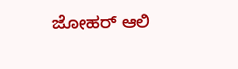ಜೋಹರ್ ಆಲಿ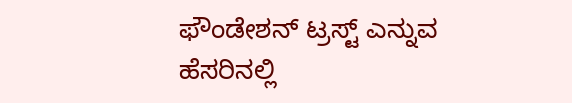ಫೌಂಡೇಶನ್ ಟ್ರಸ್ಟ್ ಎನ್ನುವ ಹೆಸರಿನಲ್ಲಿ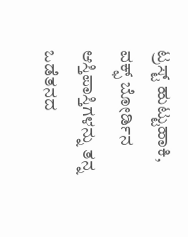ಟ್ರಸ್ಟ್ ಹುಟ್ಟುಹಾಕಿ, ವಕ್ಫ್ ಬೋರ್ಡಿನ ಆಸ್ತಿಪಾಸ್ತಿಗಳನ್ನು ತನ್ನ ಒಡೆತನದ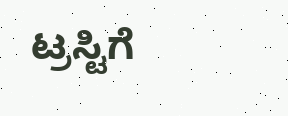ಟ್ರಸ್ಟಿಗೆ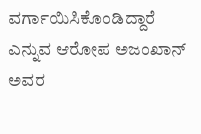ವರ್ಗಾಯಿಸಿಕೊಂಡಿದ್ದಾರೆ ಎನ್ನುವ ಆರೋಪ ಅಜಂಖಾನ್ ಅವರ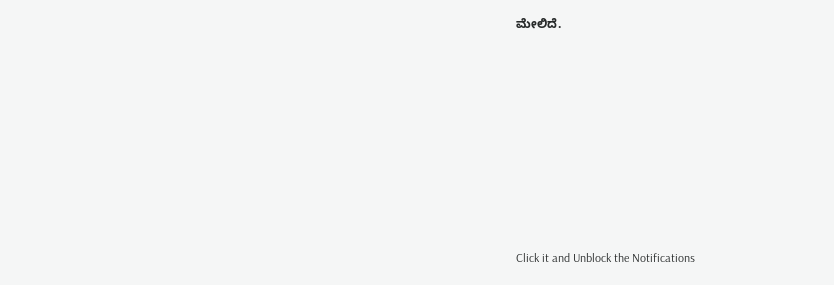ಮೇಲಿದೆ.












Click it and Unblock the Notifications